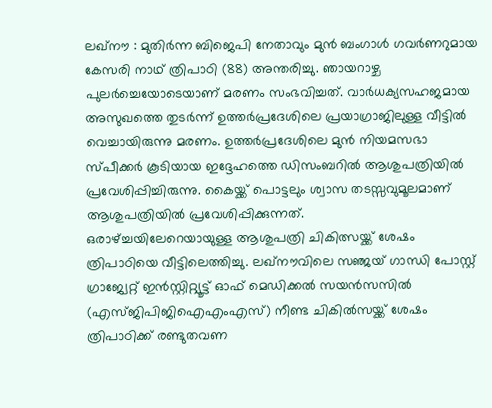ലഖ്നൗ : മുതിർന്ന ബിജെപി നേതാവും മുൻ ബംഗാൾ ഗവർണറുമായ കേസരി നാഥ് ത്രിപാഠി (88) അന്തരിച്ചു. ഞായറാഴ്ച പുലർച്ചെയോടെയാണ് മരണം സംഭവിച്ചത്. വാർധക്യസഹജമായ അസുഖത്തെ തുടർന്ന് ഉത്തർപ്രദേശിലെ പ്രയാഗ്രാജിലുള്ള വീട്ടിൽ വെച്ചായിരുന്നു മരണം. ഉത്തർപ്രദേശിലെ മുൻ നിയമസഭാ സ്പീക്കർ കൂടിയായ ഇദ്ദേഹത്തെ ഡിസംബറിൽ ആശുപത്രിയിൽ പ്രവേശിപ്പിച്ചിരുന്നു. കൈയ്ക്ക് പൊട്ടലും ശ്വാസ തടസ്സവുമൂലമാണ് ആശുപത്രിയിൽ പ്രവേശിപ്പിക്കുന്നത്.
ഒരാഴ്ച്ചയിലേറെയായുള്ള ആശുപത്രി ചികിത്സയ്ക്ക് ശേഷം ത്രിപാഠിയെ വീട്ടിലെത്തിച്ചു. ലഖ്നൗവിലെ സഞ്ജയ് ഗാന്ധി പോസ്റ്റ് ഗ്രാജ്വേറ്റ് ഇൻസ്റ്റിറ്റ്യൂട്ട് ഓഫ് മെഡിക്കൽ സയൻസസിൽ (എസ്ജിപിജിഐഎംഎസ്) നീണ്ട ചികിൽസയ്ക്ക് ശേഷം ത്രിപാഠിക്ക് രണ്ടുതവണ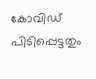കോവിഡ് പിടിപ്പെട്ടതും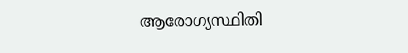ആരോഗ്യസ്ഥിതി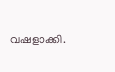വഷളാക്കി.